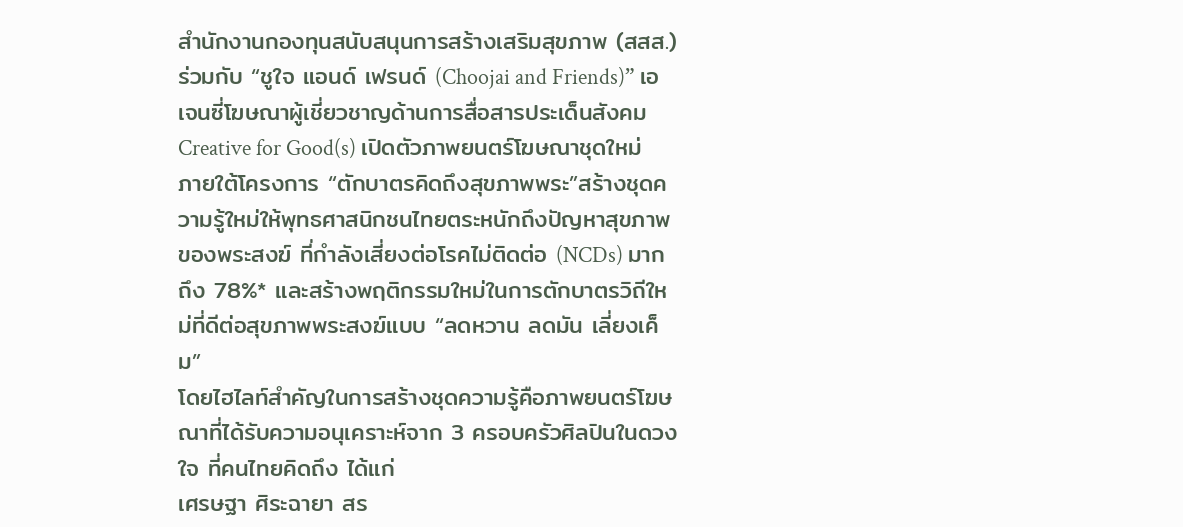สำนักงานกองทุนสนับสนุนการสร้างเสริมสุขภาพ (สสส.) ร่วมกับ “ชูใจ แอนด์ เฟรนด์ (Choojai and Friends)” เอเจนซี่โฆษณาผู้เชี่ยวชาญด้านการสื่อสารประเด็นสังคม Creative for Good(s) เปิดตัวภาพยนตร์โฆษณาชุดใหม่ ภายใต้โครงการ “ตักบาตรคิดถึงสุขภาพพระ”สร้างชุดความรู้ใหม่ให้พุทธศาสนิกชนไทยตระหนักถึงปัญหาสุขภาพของพระสงฆ์ ที่กำลังเสี่ยงต่อโรคไม่ติดต่อ (NCDs) มากถึง 78%* และสร้างพฤติกรรมใหม่ในการตักบาตรวิถีใหม่ที่ดีต่อสุขภาพพระสงฆ์แบบ “ลดหวาน ลดมัน เลี่ยงเค็ม”
โดยไฮไลท์สำคัญในการสร้างชุดความรู้คือภาพยนตร์โฆษณาที่ได้รับความอนุเคราะห์จาก 3 ครอบครัวศิลปินในดวงใจ ที่คนไทยคิดถึง ได้แก่
เศรษฐา ศิระฉายา สร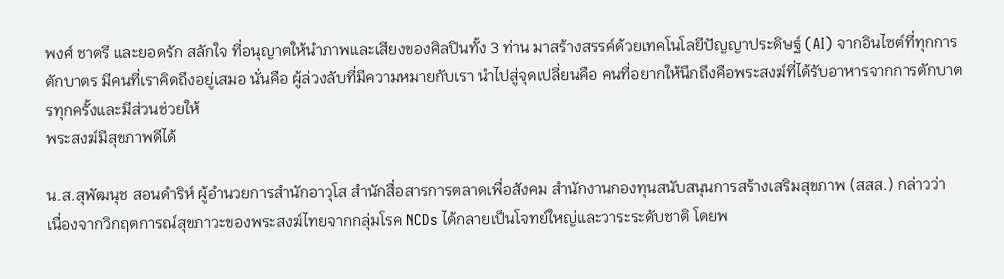พงศ์ ชาตรี และยอดรัก สลักใจ ที่อนุญาตให้นำภาพและเสียงของศิลปินทั้ง 3 ท่าน มาสร้างสรรค์ด้วยเทคโนโลยีปัญญาประดิษฐ์ (AI) จากอินไซต์ที่ทุกการตักบาตร มีคนที่เราคิดถึงอยู่เสมอ นั่นคือ ผู้ล่วงลับที่มีความหมายกับเรา นำไปสู่จุดเปลี่ยนคือ คนที่อยากให้นึกถึงคือพระสงฆ์ที่ได้รับอาหารจากการตักบาตรทุกครั้งและมีส่วนช่วยให้
พระสงฆ์มีสุขภาพดีได้

น.ส.สุพัฒนุช สอนดำริห์ ผู้อำนวยการสำนักอาวุโส สำนักสื่อสารการตลาดเพื่อสังคม สำนักงานกองทุนสนับสนุนการสร้างเสริมสุขภาพ (สสส.) กล่าวว่า
เนื่องจากวิกฤตการณ์สุขภาวะของพระสงฆ์ไทยจากกลุ่มโรค NCDs ได้กลายเป็นโจทย์ใหญ่และวาระระดับชาติ โดยพ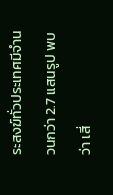ระสงฆ์ทั่วประเทศมีจำนวนกว่า 2.7 แสนรูป พบว่า เสี่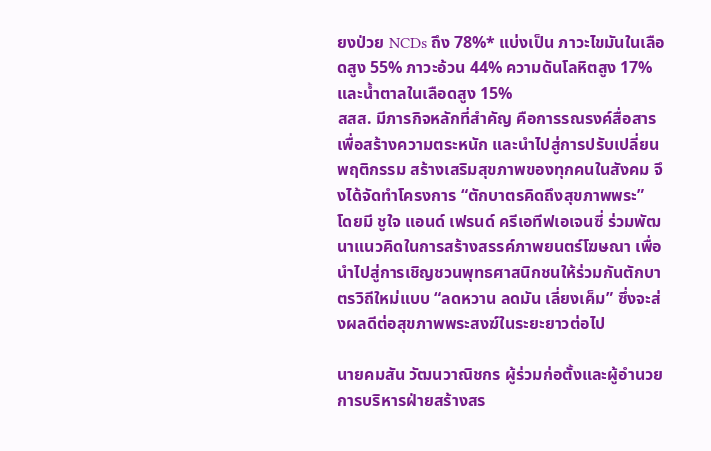ยงป่วย NCDs ถึง 78%* แบ่งเป็น ภาวะไขมันในเลือดสูง 55% ภาวะอ้วน 44% ความดันโลหิตสูง 17% และน้ำตาลในเลือดสูง 15%
สสส. มีภารกิจหลักที่สำคัญ คือการรณรงค์สื่อสารเพื่อสร้างความตระหนัก และนำไปสู่การปรับเปลี่ยนพฤติกรรม สร้างเสริมสุขภาพของทุกคนในสังคม จึงได้จัดทำโครงการ “ตักบาตรคิดถึงสุขภาพพระ”
โดยมี ชูใจ แอนด์ เฟรนด์ ครีเอทีฟเอเจนซี่ ร่วมพัฒนาแนวคิดในการสร้างสรรค์ภาพยนตร์โฆษณา เพื่อนำไปสู่การเชิญชวนพุทธศาสนิกชนให้ร่วมกันตักบาตรวิถีใหม่แบบ “ลดหวาน ลดมัน เลี่ยงเค็ม” ซึ่งจะส่งผลดีต่อสุขภาพพระสงฆ์ในระยะยาวต่อไป

นายคมสัน วัฒนวาณิชกร ผู้ร่วมก่อตั้งและผู้อำนวยการบริหารฝ่ายสร้างสร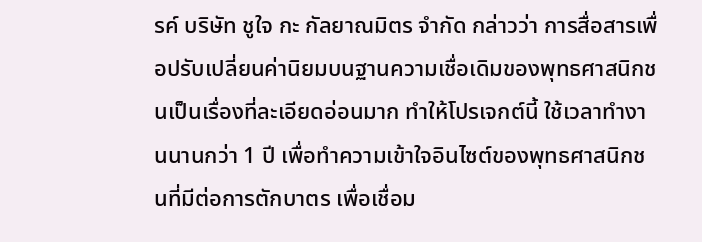รค์ บริษัท ชูใจ กะ กัลยาณมิตร จำกัด กล่าวว่า การสื่อสารเพื่อปรับเปลี่ยนค่านิยมบนฐานความเชื่อเดิมของพุทธศาสนิกชนเป็นเรื่องที่ละเอียดอ่อนมาก ทำให้โปรเจกต์นี้ ใช้เวลาทำงานนานกว่า 1 ปี เพื่อทำความเข้าใจอินไซต์ของพุทธศาสนิกชนที่มีต่อการตักบาตร เพื่อเชื่อม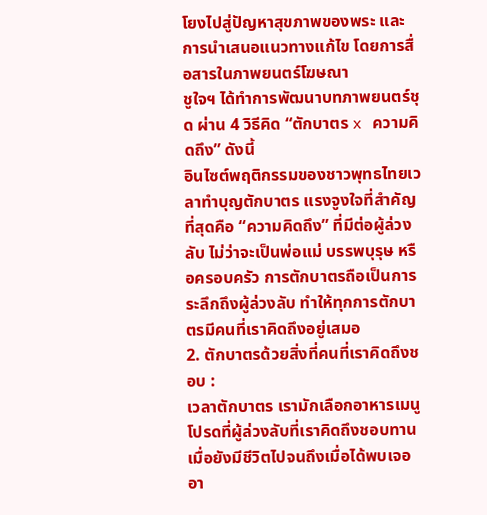โยงไปสู่ปัญหาสุขภาพของพระ และการนำเสนอแนวทางแก้ไข โดยการสื่อสารในภาพยนตร์โฆษณา
ชูใจฯ ได้ทำการพัฒนาบทภาพยนตร์ชุด ผ่าน 4 วิธีคิด “ตักบาตร x ความคิดถึง” ดังนี้
อินไซต์พฤติกรรมของชาวพุทธไทยเวลาทำบุญตักบาตร แรงจูงใจที่สำคัญที่สุดคือ “ความคิดถึง” ที่มีต่อผู้ล่วงลับ ไม่ว่าจะเป็นพ่อแม่ บรรพบุรุษ หรือครอบครัว การตักบาตรถือเป็นการระลึกถึงผู้ล่วงลับ ทำให้ทุกการตักบาตรมีคนที่เราคิดถึงอยู่เสมอ
2. ตักบาตรด้วยสิ่งที่คนที่เราคิดถึงชอบ :
เวลาตักบาตร เรามักเลือกอาหารเมนูโปรดที่ผู้ล่วงลับที่เราคิดถึงชอบทานเมื่อยังมีชีวิตไปจนถึงเมื่อได้พบเจออา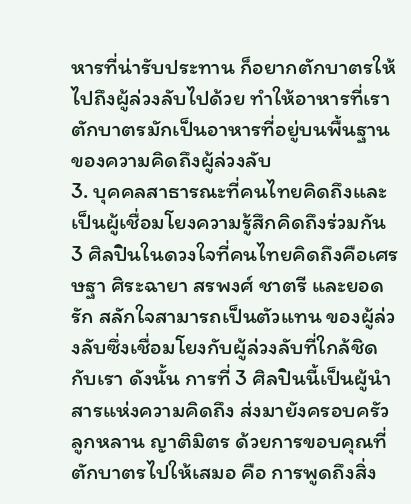หารที่น่ารับประทาน ก็อยากตักบาตรให้ไปถึงผู้ล่วงลับไปด้วย ทำให้อาหารที่เราตักบาตรมักเป็นอาหารที่อยู่บนพื้นฐานของความคิดถึงผู้ล่วงลับ
3. บุคคลสาธารณะที่คนไทยคิดถึงและเป็นผู้เชื่อมโยงความรู้สึกคิดถึงร่วมกัน
3 ศิลปินในดวงใจที่คนไทยคิดถึงคือเศรษฐา ศิระฉายา สรพงศ์ ชาตรี และยอดรัก สลักใจสามารถเป็นตัวแทน ของผู้ล่วงลับซึ่งเชื่อมโยงกับผู้ล่วงลับที่ใกล้ชิดกับเรา ดังนั้น การที่ 3 ศิลปินนี้เป็นผู้นำสารแห่งความคิดถึง ส่งมายังครอบครัว ลูกหลาน ญาติมิตร ด้วยการขอบคุณที่ตักบาตรไปให้เสมอ คือ การพูดถึงสิ่ง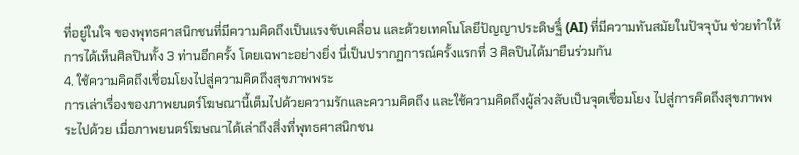ที่อยู่ในใจ ของพุทธศาสนิกชนที่มีความคิดถึงเป็นแรงขับเคลื่อน และด้วยเทคโนโลยีปัญญาประดิษฐิ์ (AI) ที่มีความทันสมัยในปัจจุบัน ช่วยทำให้การได้เห็นศิลปินทั้ง 3 ท่านอีกครั้ง โดยเฉพาะอย่างยิ่ง นี่เป็นปรากฏการณ์ครั้งแรกที่ 3 ศิลปินได้มายืนร่วมกัน
4. ใช้ความคิดถึงเชื่อมโยงไปสู่ความคิดถึงสุขภาพพระ
การเล่าเรื่องของภาพยนตร์โฆษณานี้เต็มไปด้วยความรักและความคิดถึง และใช้ความคิดถึงผู้ล่วงลับเป็นจุดเชื่อมโยง ไปสู่การคิดถึงสุขภาพพระไปด้วย เมื่อภาพยนตร์โฆษณาได้เล่าถึงสิ่งที่พุทธศาสนิกชน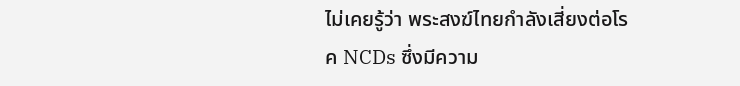ไม่เคยรู้ว่า พระสงฆ์ไทยกำลังเสี่ยงต่อโรค NCDs ซึ่งมีความ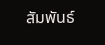สัมพันธ์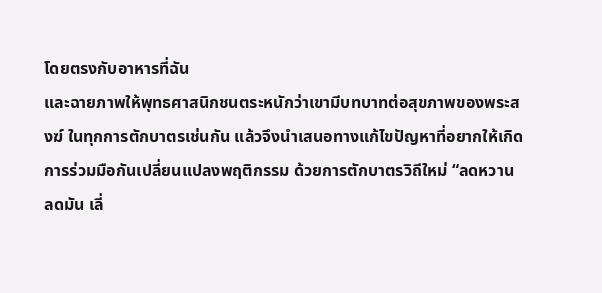โดยตรงกับอาหารที่ฉัน
และฉายภาพให้พุทธศาสนิกชนตระหนักว่าเขามีบทบาทต่อสุขภาพของพระสงฆ์ ในทุกการตักบาตรเช่นกัน แล้วจึงนำเสนอทางแก้ไขปัญหาที่อยากให้เกิดการร่วมมือกันเปลี่ยนแปลงพฤติกรรม ด้วยการตักบาตรวิถีใหม่ “ลดหวาน ลดมัน เลี่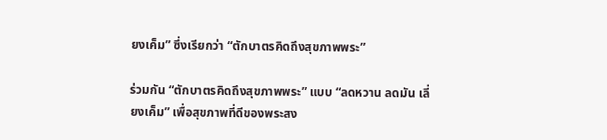ยงเค็ม” ซึ่งเรียกว่า “ตักบาตรคิดถึงสุขภาพพระ”

ร่วมกัน “ตักบาตรคิดถึงสุขภาพพระ” แบบ “ลดหวาน ลดมัน เลี่ยงเค็ม” เพื่อสุขภาพที่ดีของพระสง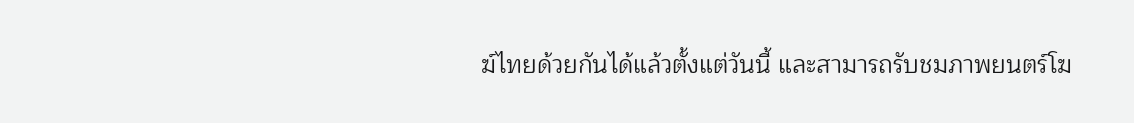ฆ์ไทยด้วยกันได้แล้วตั้งแต่วันนี้ และสามารถรับชมภาพยนตร์โฆ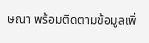ษณา พร้อมติดตามข้อมูลเพิ่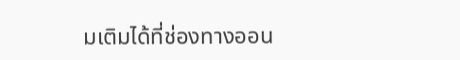มเติมได้ที่ช่องทางออน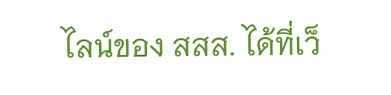ไลน์ของ สสส. ได้ที่เว็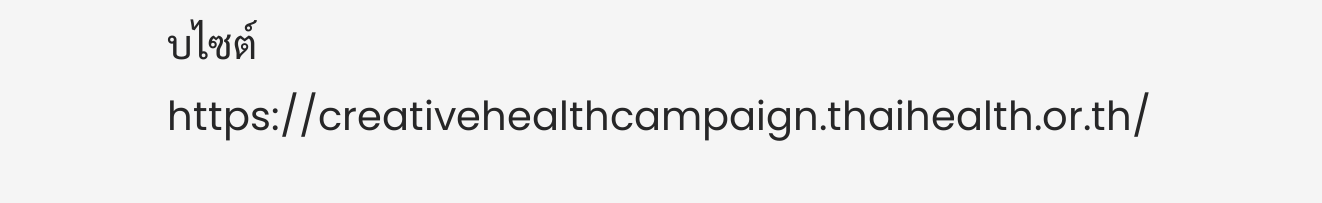บไซต์ https://creativehealthcampaign.thaihealth.or.th/